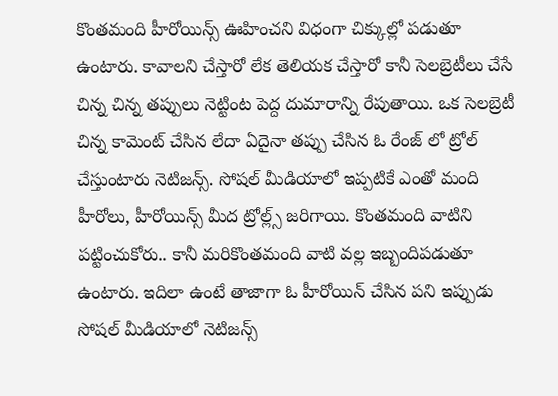కొంతమంది హీరోయిన్స్ ఊహించని విధంగా చిక్కుల్లో పడుతూ ఉంటారు. కావాలని చేస్తారో లేక తెలియక చేస్తారో కానీ సెలబ్రెటీలు చేసే చిన్న చిన్న తప్పులు నెట్టింట పెద్ద దుమారాన్ని రేపుతాయి. ఒక సెలబ్రెటీ చిన్న కామెంట్ చేసిన లేదా ఏదైనా తప్పు చేసిన ఓ రేంజ్ లో ట్రోల్ చేస్తుంటారు నెటిజన్స్. సోషల్ మీడియాలో ఇప్పటికే ఎంతో మంది హీరోలు, హీరోయిన్స్ మీద ట్రోల్ల్స్ జరిగాయి. కొంతమంది వాటిని పట్టించుకోరు.. కానీ మరికొంతమంది వాటి వల్ల ఇబ్బందిపడుతూ ఉంటారు. ఇదిలా ఉంటే తాజాగా ఓ హీరోయిన్ చేసిన పని ఇప్పుడు సోషల్ మీడియాలో నెటిజన్స్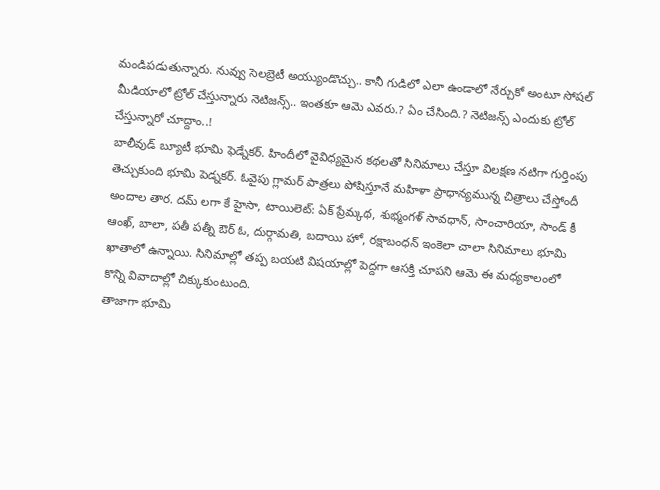మండిపడుతున్నారు. నువ్వు సెలబ్రెటీ అయ్యుండొచ్చు.. కానీ గుడిలో ఎలా ఉండాలో నేర్చుకో అంటూ సోషల్ మీడియాలో ట్రోల్ చేస్తున్నారు నెటిజన్స్.. ఇంతకూ ఆమె ఎవరు.? ఏం చేసింది.? నెటిజన్స్ ఎందుకు ట్రోల్ చేస్తున్నారో చూద్దాం..!
బాలీవుడ్ బ్యూటీ భూమి ఫెడ్నేకర్. హిందీలో వైవిధ్యమైన కథలతో సినిమాలు చేస్తూ విలక్షణ నటిగా గుర్తింపు తెచ్చుకుంది భూమి పెడ్నకర్. ఓవైపు గ్లామర్ పాత్రలు పోషిస్తూనే మహిళా ప్రాధాన్యమున్న చిత్రాలు చేస్తోందీ అందాల తార. దమ్ లగా కే హైసా, టాయిలెట్: ఏక్ ప్రేమ్కథ, శుభ్మంగళ్ సావధాన్, సాంచారియా, సాండ్ కీ ఆంఖ్, బాలా, పతీ పత్నీ ఔర్ ఓ, దుర్గామతి, బదాయి హో, రక్షాబంధన్ ఇంకెలా చాలా సినిమాలు భూమి ఖాతాలో ఉన్నాయి. సినిమాల్లో తప్ప బయటి విషయాల్లో పెద్దగా ఆసక్తి చూపని ఆమె ఈ మధ్యకాలంలో కొన్ని వివాదాల్లో చిక్కుకుంటుంది.
తాజాగా భూమి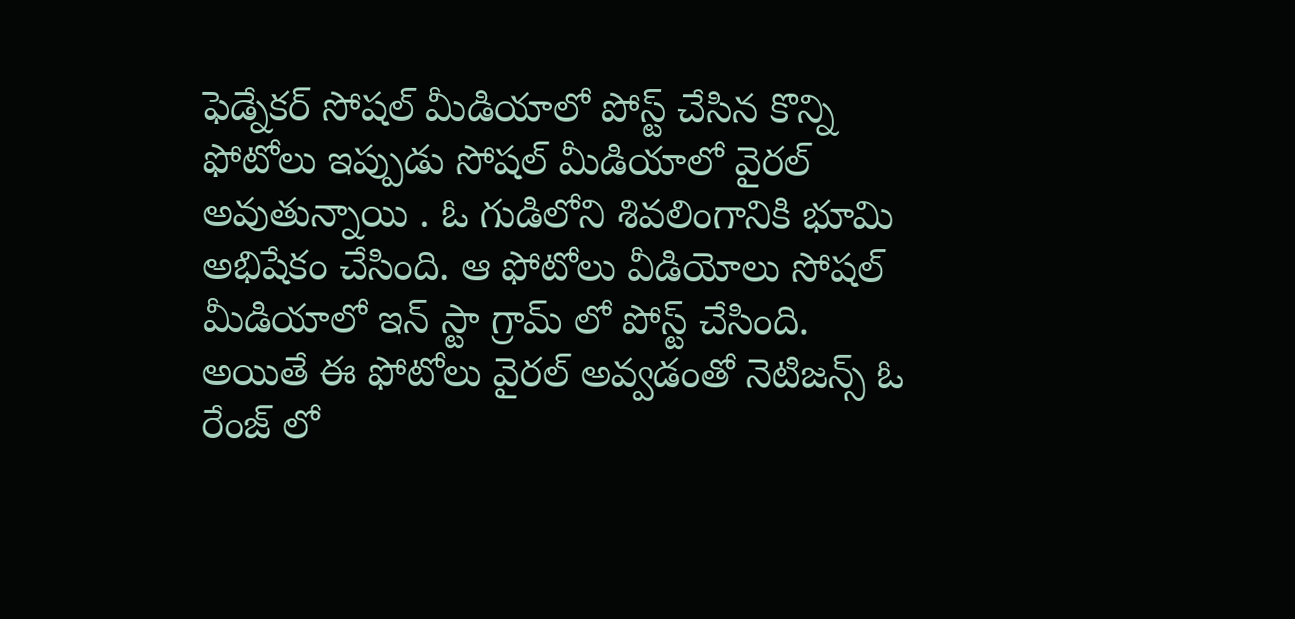ఫెడ్నేకర్ సోషల్ మీడియాలో పోస్ట్ చేసిన కొన్ని ఫోటోలు ఇప్పుడు సోషల్ మీడియాలో వైరల్ అవుతున్నాయి . ఓ గుడిలోని శివలింగానికి భూమి అభిషేకం చేసింది. ఆ ఫోటోలు వీడియోలు సోషల్ మీడియాలో ఇన్ స్టా గ్రామ్ లో పోస్ట్ చేసింది. అయితే ఈ ఫోటోలు వైరల్ అవ్వడంతో నెటిజన్స్ ఓ రేంజ్ లో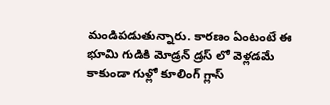మండిపడుతున్నారు. కారణం ఏంటంటే ఈ భూమి గుడికి మోడ్రన్ డ్రస్ లో వెళ్లడమే కాకుండా గుళ్లో కూలింగ్ గ్లాస్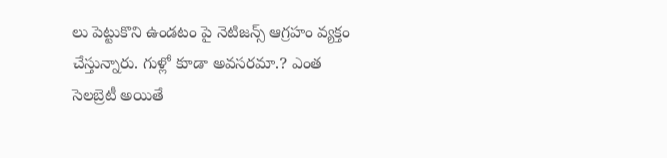లు పెట్టుకొని ఉండటం పై నెటిజన్స్ ఆగ్రహం వ్యక్తం చేస్తున్నారు. గుళ్లో కూడా అవసరమా.? ఎంత సెలబ్రెటీ అయితే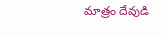మాత్రం దేవుడి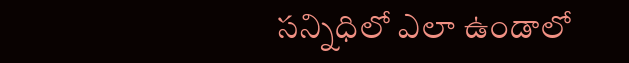సన్నిధిలో ఎలా ఉండాలో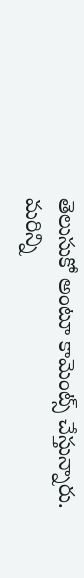తెలుసుకో అంటూ కామెంట్స్ చేస్తున్నారు.
మరిన్ని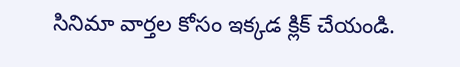సినిమా వార్తల కోసం ఇక్కడ క్లిక్ చేయండి.